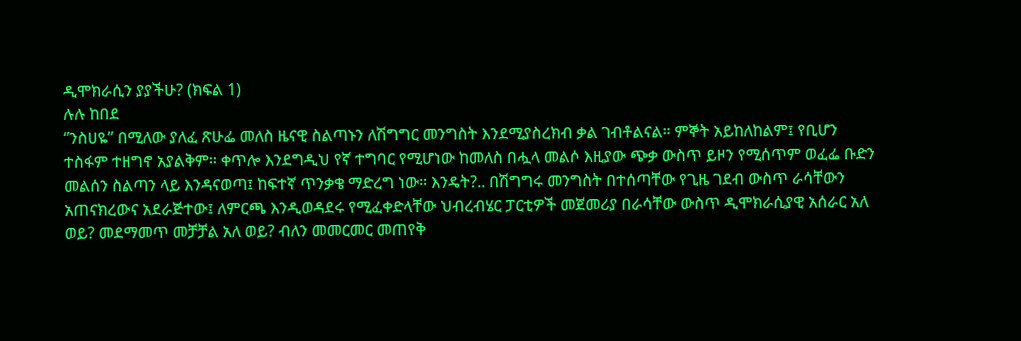ዲሞክራሲን ያያችሁ? (ክፍል 1)
ሉሉ ከበደ
‘’ንስሀዬ’’ በሚለው ያለፈ ጽሁፌ መለስ ዜናዊ ስልጣኑን ለሽግግር መንግስት እንደሚያስረክብ ቃል ገብቶልናል። ምኞት አይከለከልም፤ የቢሆን ተስፋም ተዘግኖ አያልቅም። ቀጥሎ እንደግዲህ የኛ ተግባር የሚሆነው ከመለስ በሗላ መልሶ እዚያው ጭቃ ውስጥ ይዞን የሚሰጥም ወፈፌ ቡድን መልሰን ስልጣን ላይ እንዳናወጣ፤ ከፍተኛ ጥንቃቄ ማድረግ ነው። እንዴት?.. በሽግግሩ መንግስት በተሰጣቸው የጊዜ ገደብ ውስጥ ራሳቸውን አጠናክረውና አደራጅተው፤ ለምርጫ እንዲወዳደሩ የሚፈቀድላቸው ህብረብሄር ፓርቲዎች መጀመሪያ በራሳቸው ውስጥ ዲሞክራሲያዊ አሰራር አለ ወይ? መደማመጥ መቻቻል አለ ወይ? ብለን መመርመር መጠየቅ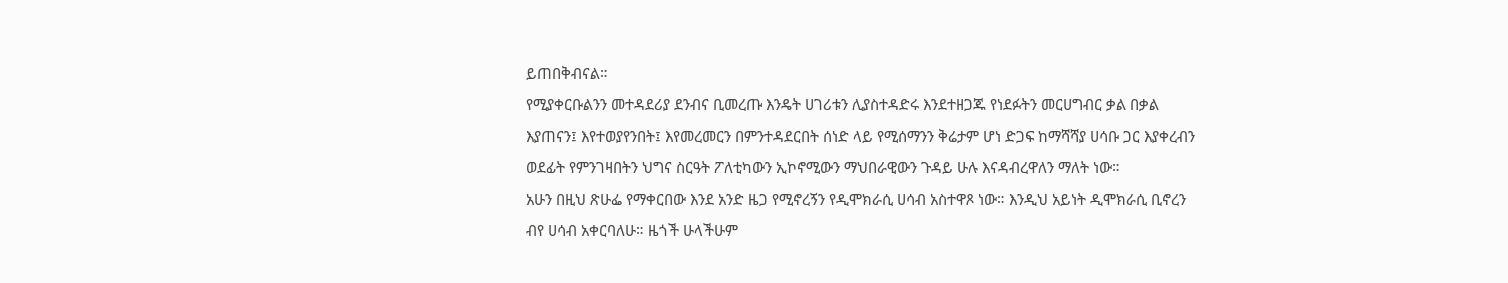ይጠበቅብናል።
የሚያቀርቡልንን መተዳደሪያ ደንብና ቢመረጡ እንዴት ሀገሪቱን ሊያስተዳድሩ እንደተዘጋጁ የነደፉትን መርሀግብር ቃል በቃል እያጠናን፤ እየተወያየንበት፤ እየመረመርን በምንተዳደርበት ሰነድ ላይ የሚሰማንን ቅሬታም ሆነ ድጋፍ ከማሻሻያ ሀሳቡ ጋር እያቀረብን ወደፊት የምንገዛበትን ህግና ስርዓት ፖለቲካውን ኢኮኖሚውን ማህበራዊውን ጉዳይ ሁሉ እናዳብረዋለን ማለት ነው።
አሁን በዚህ ጽሁፌ የማቀርበው እንደ አንድ ዜጋ የሚኖረኝን የዲሞክራሲ ሀሳብ አስተዋጾ ነው። እንዲህ አይነት ዲሞክራሲ ቢኖረን ብየ ሀሳብ አቀርባለሁ። ዜጎች ሁላችሁም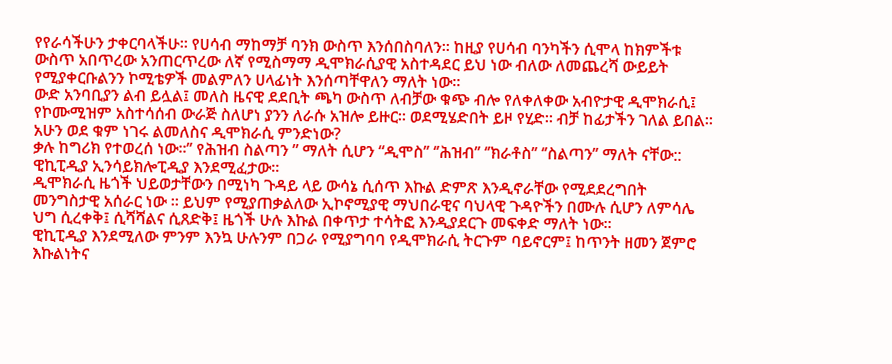የየራሳችሁን ታቀርባላችሁ። የሀሳብ ማከማቻ ባንክ ውስጥ እንሰበስባለን። ከዚያ የሀሳብ ባንካችን ሲሞላ ከክምችቱ ውስጥ አበጥረው አንጠርጥረው ለኛ የሚስማማ ዲሞክራሲያዊ አስተዳደር ይህ ነው ብለው ለመጨረሻ ውይይት የሚያቀርቡልንን ኮሚቴዎች መልምለን ሀላፊነት እንሰጣቸዋለን ማለት ነው።
ውድ አንባቢያን ልብ ይሏል፤ መለስ ዜናዊ ደደቢት ጫካ ውስጥ ለብቻው ቁጭ ብሎ የለቀለቀው አብዮታዊ ዲሞክራሲ፤ የኮሙሚዝም አስተሳሰብ ውራጅ ስለሆነ ያንን ለራሱ አዝሎ ይዙር። ወደሚሄድበት ይዞ የሂድ። ብቻ ከፊታችን ገለል ይበል።
አሁን ወደ ቁም ነገሩ ልመለስና ዲሞክራሲ ምንድነው?
ቃሉ ከግሪክ የተወረሰ ነው።’’ የሕዝብ ስልጣን ” ማለት ሲሆን “ዲሞስ’’ ‘’ሕዝብ’’ ‘’ክራቶስ’’ ‘’ስልጣን’’ ማለት ናቸው:: ዊኪፒዲያ ኢንሳይክሎፒዲያ እንደሚፈታው።
ዲሞክራሲ ዜጎች ህይወታቸውን በሚነካ ጉዳይ ላይ ውሳኔ ሲሰጥ እኩል ድምጽ እንዲኖራቸው የሚደደረግበት መንግስታዊ አሰራር ነው ። ይህም የሚያጠቃልለው ኢኮኖሚያዊ ማህበራዊና ባህላዊ ጉዳዮችን በሙሉ ሲሆን ለምሳሌ ህግ ሲረቀቅ፤ ሲሻሻልና ሲጸድቅ፤ ዜጎች ሁሉ እኩል በቀጥታ ተሳትፎ እንዲያደርጉ መፍቀድ ማለት ነው።
ዊኪፒዲያ እንደሚለው ምንም እንኳ ሁሉንም በጋራ የሚያግባባ የዲሞክራሲ ትርጉም ባይኖርም፤ ከጥንት ዘመን ጀምሮ እኩልነትና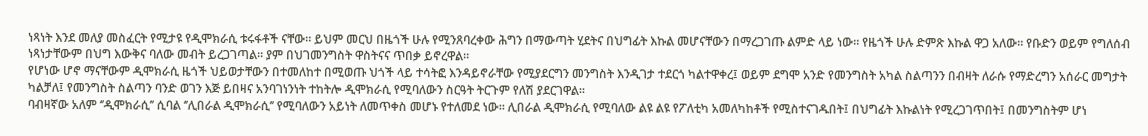ነጻነት እንደ መለያ መስፈርት የሚታዩ የዲሞክራሲ ቱሩፋቶች ናቸው። ይህም መርህ በዜጎች ሁሉ የሚንጸባረቀው ሕግን በማውጣት ሂደትና በህግፊት እኩል መሆናቸውን በማረጋገጡ ልምድ ላይ ነው። የዜጎች ሁሉ ድምጽ እኩል ዋጋ አለው። የቡድን ወይም የግለሰብ ነጻነታቸውም በህግ እውቅና ባለው መብት ይረጋገጣል። ያም በህገመንግስት ዋስትናና ጥበቃ ይኖረዋል።
የሆነው ሆኖ ማናቸውም ዲሞክራሲ ዜጎች ህይወታቸውን በተመለከተ በሚወጡ ህጎች ላይ ተሳትፎ እንዳይኖራቸው የሚያደርግን መንግስት እንዲገታ ተደርጎ ካልተዋቀረ፤ ወይም ደግሞ አንድ የመንግስት አካል ስልጣንን በብዛት ለራሱ የማድረግን አሰራር መግታት ካልቻለ፤ የመንግስት ስልጣን ባንድ ወገን እጅ ይበዛና አንባገነንነት ተከትሎ ዲሞክራሲ የሚባለውን ስርዓት ትርጉም የለሽ ያደርገዋል።
ባብዛኛው አለም ‘’ዲሞክራሲ’’ ሲባል ‘’ሊበራል ዲሞክራሲ’’ የሚባለውን አይነት ለመጥቀስ መሆኑ የተለመደ ነው። ሊበራል ዲሞክራሲ የሚባለው ልዩ ልዩ የፖለቲካ አመለካከቶች የሚስተናገዱበት፤ በህግፊት እኩልነት የሚረጋገጥበት፤ በመንግስትም ሆነ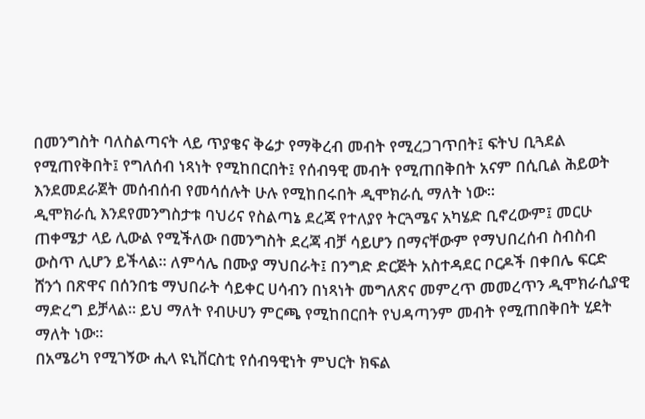በመንግስት ባለስልጣናት ላይ ጥያቄና ቅሬታ የማቅረብ መብት የሚረጋገጥበት፤ ፍትህ ቢጓደል የሚጠየቅበት፤ የግለሰብ ነጻነት የሚከበርበት፤ የሰብዓዊ መብት የሚጠበቅበት አናም በሲቢል ሕይወት እንደመደራጀት መሰብሰብ የመሳሰሉት ሁሉ የሚከበሩበት ዲሞክራሲ ማለት ነው።
ዲሞክራሲ እንደየመንግስታቱ ባህሪና የስልጣኔ ደረጃ የተለያየ ትርጓሜና አካሄድ ቢኖረውም፤ መርሁ ጠቀሜታ ላይ ሊውል የሚችለው በመንግስት ደረጃ ብቻ ሳይሆን በማናቸውም የማህበረሰብ ስብስብ ውስጥ ሊሆን ይችላል። ለምሳሌ በሙያ ማህበራት፤ በንግድ ድርጅት አስተዳደር ቦርዶች በቀበሌ ፍርድ ሸንጎ በጽዋና በሰንበቴ ማህበራት ሳይቀር ሀሳብን በነጻነት መግለጽና መምረጥ መመረጥን ዲሞክራሲያዊ ማድረግ ይቻላል። ይህ ማለት የብሁሀን ምርጫ የሚከበርበት የህዳጣንም መብት የሚጠበቅበት ሂደት ማለት ነው።
በአሜሪካ የሚገኝው ሒላ ዩኒቨርስቲ የሰብዓዊነት ምህርት ክፍል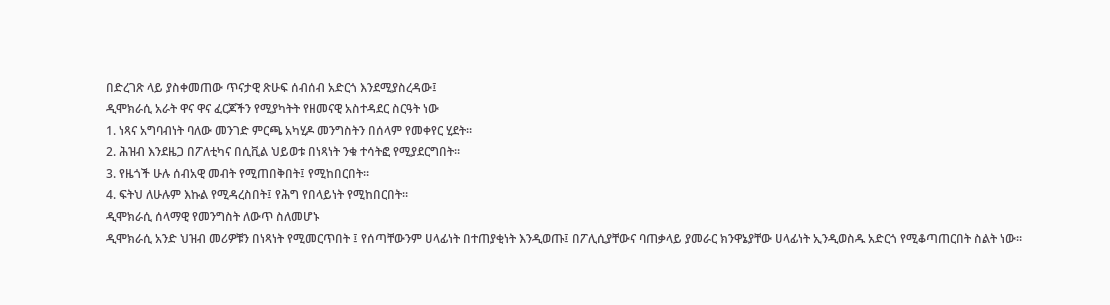በድረገጽ ላይ ያስቀመጠው ጥናታዊ ጽሁፍ ሰብሰብ አድርጎ እንደሚያስረዳው፤
ዲሞክራሲ አራት ዋና ዋና ፈርጆችን የሚያካትት የዘመናዊ አስተዳደር ስርዓት ነው
1. ነጻና አግባብነት ባለው መንገድ ምርጫ አካሂዶ መንግስትን በሰላም የመቀየር ሂደት።
2. ሕዝብ እንደዜጋ በፖለቲካና በሲቪል ህይወቱ በነጻነት ንቁ ተሳትፎ የሚያደርግበት።
3. የዜጎች ሁሉ ሰብአዊ መብት የሚጠበቅበት፤ የሚከበርበት።
4. ፍትህ ለሁሉም እኩል የሚዳረስበት፤ የሕግ የበላይነት የሚከበርበት።
ዲሞክራሲ ሰላማዊ የመንግስት ለውጥ ስለመሆኑ
ዲሞክራሲ አንድ ህዝብ መሪዎቹን በነጻነት የሚመርጥበት ፤ የሰጣቸውንም ሀላፊነት በተጠያቂነት እንዲወጡ፤ በፖሊሲያቸውና ባጠቃላይ ያመራር ክንዋኔያቸው ሀላፊነት ኢንዲወስዱ አድርጎ የሚቆጣጠርበት ስልት ነው።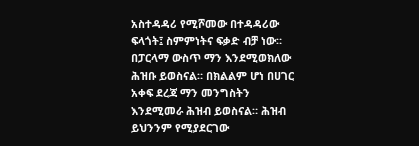አስተዳዳሪ የሚሾመው በተዳዳሪው ፍላጎት፤ ስምምነትና ፍቃድ ብቻ ነው። በፓርላማ ውስጥ ማን እንደሚወክለው ሕዝቡ ይወስናል። በክልልም ሆነ በሀገር አቀፍ ደረጃ ማን መንግስትን እንደሚመራ ሕዝብ ይወስናል። ሕዝብ ይህንንም የሚያደርገው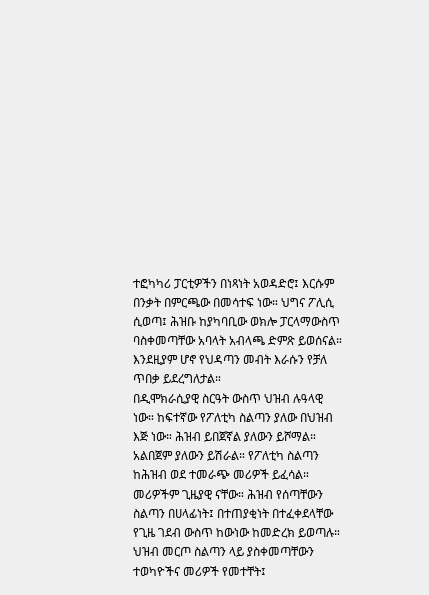ተፎካካሪ ፓርቲዎችን በነጻነት አወዳድሮ፤ እርሱም በንቃት በምርጫው በመሳተፍ ነው። ህግና ፖሊሲ ሲወጣ፤ ሕዝቡ ከያካባቢው ወክሎ ፓርላማውስጥ ባስቀመጣቸው አባላት አብላጫ ድምጽ ይወሰናል። እንደዚያም ሆኖ የህዳጣን መብት እራሱን የቻለ ጥበቃ ይደረግለታል።
በዲሞክራሲያዊ ስርዓት ውስጥ ህዝብ ሉዓላዊ ነው። ከፍተኛው የፖለቲካ ስልጣን ያለው በህዝብ እጅ ነው። ሕዝብ ይበጀኛል ያለውን ይሾማል። አልበጀም ያለውን ይሽራል። የፖለቲካ ስልጣን ከሕዝብ ወደ ተመራጭ መሪዎች ይፈሳል። መሪዎችም ጊዜያዊ ናቸው። ሕዝብ የሰጣቸውን ስልጣን በሀላፊነት፤ በተጠያቂነት በተፈቀደላቸው የጊዜ ገደብ ውስጥ ከውነው ከመድረክ ይወጣሉ።
ህዝብ መርጦ ስልጣን ላይ ያስቀመጣቸውን ተወካዮችና መሪዎች የመተቸት፤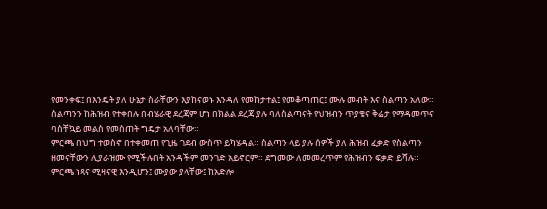የመንቀፍ፤ በእንዴት ያለ ሁኔታ ስራቸውን እያከናወኑ እንዳለ የመከታተል፤ የመቆጣጠር፤ ሙሉ መብት እና ስልጣን አለው።
ስልጣንን ከሕዝብ የተቀበሉ በብሄራዊ ደረጃም ሆነ በክልል ደረጃ ያሉ ባለስልጣናት የህዝብን ጥያቄና ቅሬታ የማዳመጥና ባስቸኳይ መልስ የመስጠት ግዴታ አለባቸው።
ምርጫ በህግ ተወስኖ በተቀመጠ የጊዜ ገደብ ውስጥ ይካሄዳል። ስልጣን ላይ ያሉ ሰዎች ያለ ሕዝብ ፈቃድ የስልጣን ዘመናቸውን ሊያራዝሙ የሚችሉበት አንዳችም መንገድ አይኖርም። ደግመው ለመመረጥም የሕዝብን ፍቃድ ይሻሉ።
ምርጫ ነጻና ሚዛናዊ እንዲሆን፤ ሙያው ያላቸው፤ ከአድሎ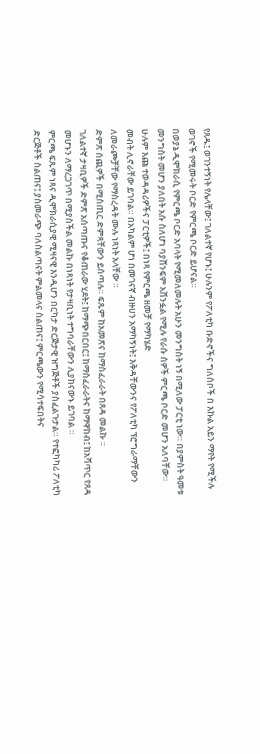የጸዱ፤ ወገንተኝነት የሌላቸው፤ ገለልተኛ የሆኑ፤ ሁሉንም የፖለቲካ ቡድኖችና ግለሰቦች በ እኩል አይን ማየት የሚችሉ ወገኖች የሚመሩት ቦርድ የምርጫ ቦርድ ይሆናል።
በወያኔ ዲሞክራሲ የምርጫ ቦርድ አባላት የሚመለመሉት አሁን መንግስት ነኝ በሚለው ፓርቲ ነው። በያምስት ዓመቱ መንግስት መሆን ያለበት አሱ ስለሆነ ባያሸንፍም አሸንፏል የሚሉ የራሱ ሰዎች ምርጫ ቦርድ መሆን አለባቸው።
ሁሉም እጩ ተወዳዳሪዎችና ፓርቲዎች፤ በነጻ የምርጫ ዘመቻ የማካሄድ
መብት ሊኖራቸው ይገባል። በአካልም ሆነ በመገናኛ ብዙሀን አማካኝነት፤ እቅዳቸውንና የፖለቲካ ፕሮግራማቸውን ለመራጮቻቸው የማስረዳት ሙሉ ነጻነት አላቸው ።
ድምጽ ሰጪዎች በሚስጢር ድምጻቸውን ይሰጣሉ። ፍጹም ከአመጽና ከማስፈራራት በጸዳ መልኩ ።
ገለልተኛ ታዛቢዎች ድምጽ አሰጣጡና የቆጠራው ሂደት፤ ከማጭበርበር፤ ከማስፈራራትና ከማዋከብ፤ ከአሻጥር የጸዳ መሆኑን ለማረጋገጥ በሚያስችል መልኩ በነጻነት የታዛቢነት ተግባራቸውን ሊያከናውኑ ይገባል ።
ምርጫ ፍጹም ነጻና ዲሞክራሲያዊ ሚዛናዊ እንዲሆን በርካታ ድርጅታዊ ዝግጅቶች ያስፈልጉታል። የተፎካካሪ ፖለቲካ ድርጅቶች ስልጠና፤ ያስመራጭ ባለስልጣናት ምልመላና ስልጠና፤ ምርጫውን የሚሳተፍበትና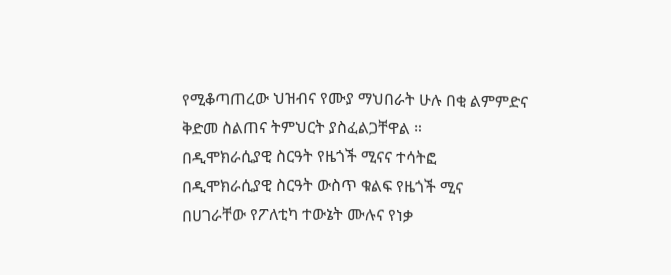የሚቆጣጠረው ህዝብና የሙያ ማህበራት ሁሉ በቂ ልምምድና ቅድመ ስልጠና ትምህርት ያስፈልጋቸዋል ።
በዲሞክራሲያዊ ስርዓት የዜጎች ሚናና ተሳትፎ
በዲሞክራሲያዊ ስርዓት ውስጥ ቁልፍ የዜጎች ሚና በሀገራቸው የፖለቲካ ተውኔት ሙሉና የነቃ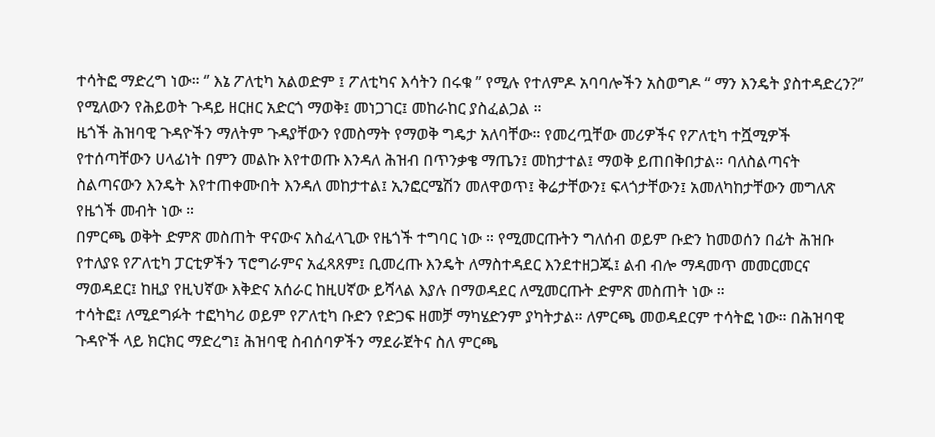ተሳትፎ ማድረግ ነው። ‘’ እኔ ፖለቲካ አልወድም ፤ ፖለቲካና እሳትን በሩቁ ” የሚሉ የተለምዶ አባባሎችን አስወግዶ “ ማን እንዴት ያስተዳድረን?‘’ የሚለውን የሕይወት ጉዳይ ዘርዘር አድርጎ ማወቅ፤ መነጋገር፤ መከራከር ያስፈልጋል ።
ዜጎች ሕዝባዊ ጉዳዮችን ማለትም ጉዳያቸውን የመስማት የማወቅ ግዴታ አለባቸው። የመረጧቸው መሪዎችና የፖለቲካ ተሿሚዎች የተሰጣቸውን ሀላፊነት በምን መልኩ እየተወጡ እንዳለ ሕዝብ በጥንቃቄ ማጤን፤ መከታተል፤ ማወቅ ይጠበቅበታል። ባለስልጣናት ስልጣናውን እንዴት እየተጠቀሙበት እንዳለ መከታተል፤ ኢንፎርሜሽን መለዋወጥ፤ ቅሬታቸውን፤ ፍላጎታቸውን፤ አመለካከታቸውን መግለጽ የዜጎች መብት ነው ።
በምርጫ ወቅት ድምጽ መስጠት ዋናውና አስፈላጊው የዜጎች ተግባር ነው ። የሚመርጡትን ግለሰብ ወይም ቡድን ከመወሰን በፊት ሕዝቡ የተለያዩ የፖለቲካ ፓርቲዎችን ፕሮግራምና አፈጻጸም፤ ቢመረጡ እንዴት ለማስተዳደር እንደተዘጋጁ፤ ልብ ብሎ ማዳመጥ መመርመርና ማወዳደር፤ ከዚያ የዚህኛው እቅድና አሰራር ከዚሀኛው ይሻላል እያሉ በማወዳደር ለሚመርጡት ድምጽ መስጠት ነው ።
ተሳትፎ፤ ለሚደግፉት ተፎካካሪ ወይም የፖለቲካ ቡድን የድጋፍ ዘመቻ ማካሄድንም ያካትታል። ለምርጫ መወዳደርም ተሳትፎ ነው። በሕዝባዊ ጉዳዮች ላይ ክርክር ማድረግ፤ ሕዝባዊ ስብሰባዎችን ማደራጀትና ስለ ምርጫ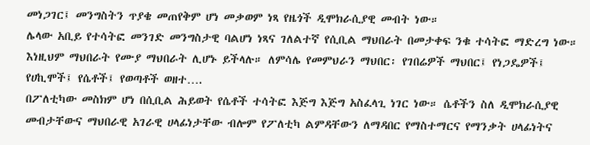መነጋገር፤ መንግስትን ጥያቄ መጠየቅም ሆነ መቃወም ነጻ የዜጎች ዲሞክራሲያዊ መብት ነው።
ሌላው አቢይ የተሳትፎ መንገድ መንግስታዊ ባልሆነ ነጻና ገለልተኛ የሲቢል ማህበራት በመታቀፍ ንቁ ተሳትፎ ማድረግ ነው። እነዚህም ማህበራት የሙያ ማህበራት ሊሆኑ ይችላሉ። ለምሳሌ የመምህራን ማህበር፡ የገበሬዎች ማህበር፤ የነጋዴዎች፤ የሀኪሞች፤ የሴቶች፤ የወጣቶች ወዘተ….
በፖለቲካው መስክም ሆነ በሲቢል ሕይወት የሴቶች ተሳትፎ እጅግ እጅግ አስፈላጊ ነገር ነው። ሴቶችን ስለ ዲሞክራሲያዊ መብታቸውና ማህበራዊ አገራዊ ሀላፊነታቸው ብሎም የፖለቲካ ልምዳቸውን ለማዳበር የማስተማርና የማንቃት ሀላፊነትና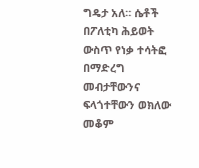ግዴታ አለ። ሴቶች በፖለቲካ ሕይወት ውስጥ የነቃ ተሳትፎ በማድረግ መብታቸውንና ፍላጎተቸውን ወክለው መቆም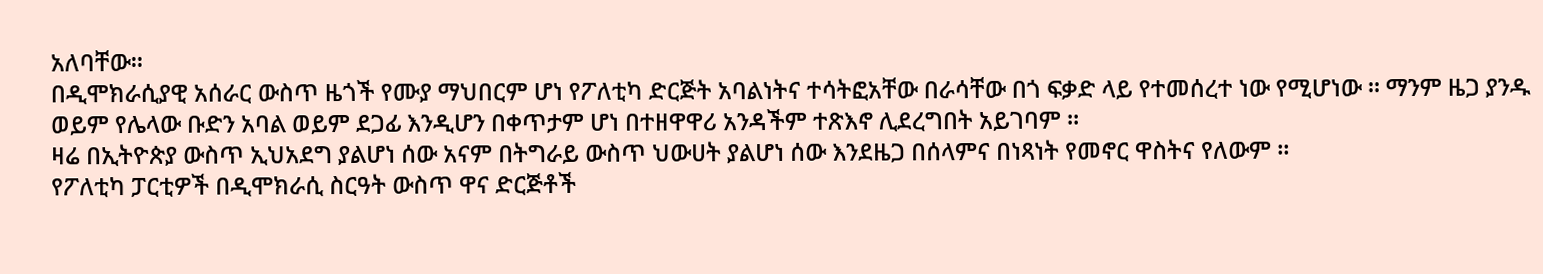አለባቸው።
በዲሞክራሲያዊ አሰራር ውስጥ ዜጎች የሙያ ማህበርም ሆነ የፖለቲካ ድርጅት አባልነትና ተሳትፎአቸው በራሳቸው በጎ ፍቃድ ላይ የተመሰረተ ነው የሚሆነው ። ማንም ዜጋ ያንዱ ወይም የሌላው ቡድን አባል ወይም ደጋፊ እንዲሆን በቀጥታም ሆነ በተዘዋዋሪ አንዳችም ተጽእኖ ሊደረግበት አይገባም ።
ዛሬ በኢትዮጵያ ውስጥ ኢህአደግ ያልሆነ ሰው አናም በትግራይ ውስጥ ህውሀት ያልሆነ ሰው እንደዜጋ በሰላምና በነጻነት የመኖር ዋስትና የለውም ።
የፖለቲካ ፓርቲዎች በዲሞክራሲ ስርዓት ውስጥ ዋና ድርጅቶች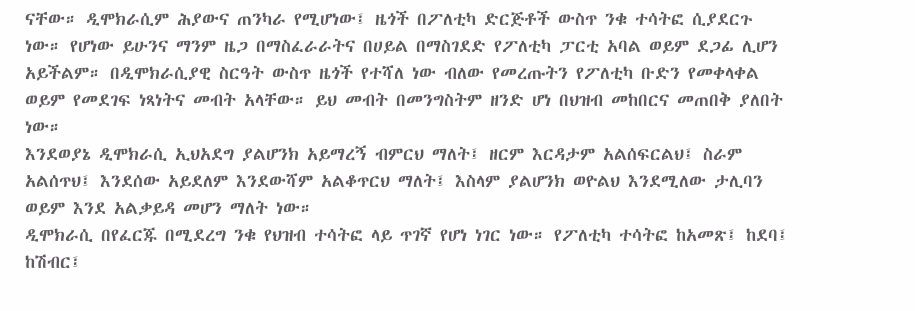ናቸው። ዲሞክራሲም ሕያውና ጠንካራ የሚሆነው፤ ዜጎች በፖለቲካ ድርጅቶች ውስጥ ንቁ ተሳትፎ ሲያደርጉ ነው። የሆነው ይሁንና ማንም ዜጋ በማስፈራራትና በሀይል በማስገደድ የፖለቲካ ፓርቲ አባል ወይም ደጋፊ ሊሆን አይችልም። በዲሞክራሲያዊ ስርዓት ውስጥ ዜጎች የተሻለ ነው ብለው የመረጡትን የፖለቲካ ቡድን የመቀላቀል ወይም የመደገፍ ነጻነትና መብት አላቸው። ይህ መብት በመንግስትም ዘንድ ሆነ በህዝብ መከበርና መጠበቅ ያለበት ነው።
እንደወያኔ ዲሞክራሲ ኢህአደግ ያልሆንክ አይማረኝ ብምርህ ማለት፤ ዘርም እርዳታም አልሰፍርልህ፤ ስራም አልሰጥህ፤ እንደሰው አይደለም እንደውሻም አልቆጥርህ ማለት፤ እስላም ያልሆንክ ወዮልህ እንደሚለው ታሊባን ወይም እንደ አልቃይዳ መሆን ማለት ነው።
ዲሞክራሲ በየፈርጁ በሚደረግ ንቁ የህዝብ ተሳትፎ ላይ ጥገኛ የሆነ ነገር ነው። የፖለቲካ ተሳትፎ ከአመጽ፤ ከደባ፤ ከሽብር፤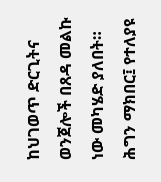ከህገወጥ ድርጊትና ወንጀሎች በጸዳ መልኩ ነው መካሄድ ያለበት። ሕግን ማክበር፤ የተለያዩ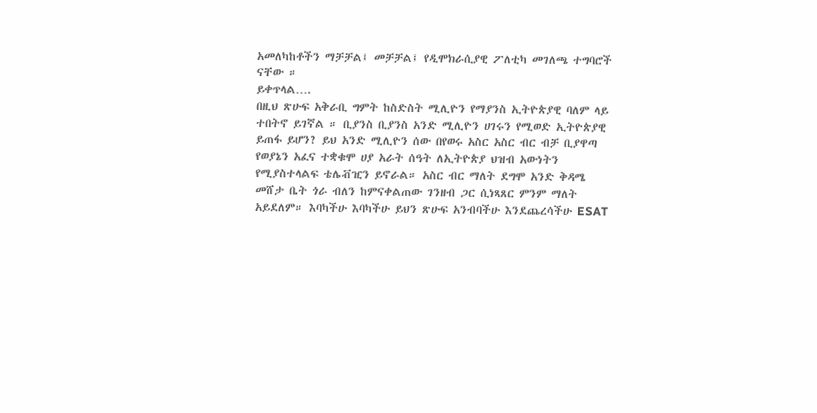አመለካከቶችን ማቻቻል፤ መቻቻል፤ የዲሞክራሲያዊ ፖለቲካ መገለጫ ተግባሮች ናቸው ።
ይቀጥላል….
በዚህ ጽሁፍ አቅራቢ ግምት ከስድስት ሚሊዮን የማያንስ ኢትዮጵያዊ ባለም ላይ ተበትኖ ይገኛል ። ቢያንስ ቢያንስ አንድ ሚሊዮን ሀገሩን የሚወድ ኢትዮጵያዊ ይጠፋ ይሆን? ይህ አንድ ሚሊዮን ሰው በየወሩ አስር አስር ብር ብቻ ቢያዋጣ የወያኔን አፈና ተቋቁሞ ሀያ አራት ሰዓት ለኢትዮጵያ ህዝብ አውነትን የሚያስተላልፍ ቴሌቭዢን ይኖራል። አስር ብር ማለት ደግሞ አንድ ቅዳሜ መሸታ ቤት ጎራ ብለን ከምናቀልጠው ገንዘብ ጋር ሲነጻጸር ምንም ማለት አይደለም። እባካችሁ እባካችሁ ይህን ጽሁፍ አንብባችሁ እንደጨረሳችሁ ESAT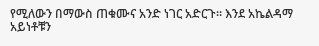የሚለውን በማውስ ጠቁሙና አንድ ነገር አድርጉ። እንደ አኬልዳማ አይነቶቹን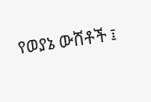የወያኔ ውሸቶች ፤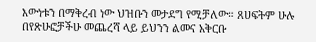እውነቱን በማቅረብ ነው ህዝቡን መታደግ የሚቻለው። ጸሀፍትም ሁሉ በየጽሁፎቻችሁ መጨረሻ ላይ ይህንን ልመና አቅርቡ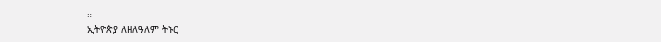።
ኢትዮጵያ ለዘለዓለም ትኑር